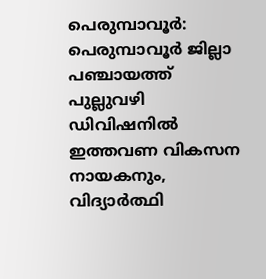പെരുമ്പാവൂർ: പെരുമ്പാവൂർ ജില്ലാ പഞ്ചായത്ത് പുല്ലുവഴി ഡിവിഷനിൽ ഇത്തവണ വികസന നായകനും, വിദ്യാർത്ഥി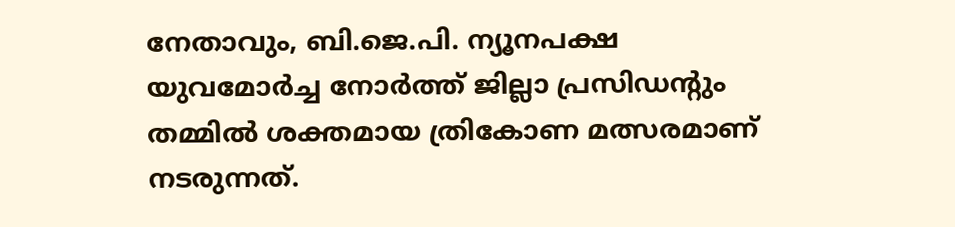നേതാവും, ബി.ജെ.പി. ന്യൂനപക്ഷ യുവമോർച്ച നോർത്ത് ജില്ലാ പ്രസിഡൻ്റും തമ്മിൽ ശക്തമായ ത്രികോണ മത്സരമാണ് നടരുന്നത്.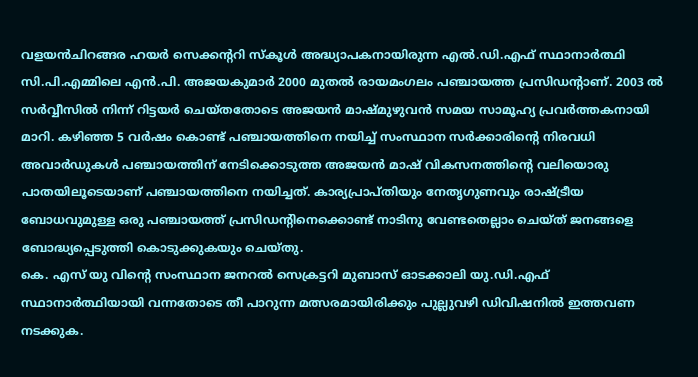വളയൻചിറങ്ങര ഹയർ സെക്കൻ്ററി സ്കൂൾ അദ്ധ്യാപകനായിരുന്ന എൽ.ഡി.എഫ് സ്ഥാനാർത്ഥി സി.പി.എമ്മിലെ എൻ.പി. അജയകുമാർ 2000 മുതൽ രായമംഗലം പഞ്ചായത്ത പ്രസിഡൻ്റാണ്. 2003 ൽ സർവ്വീസിൽ നിന്ന് റിട്ടയർ ചെയ്തതോടെ അജയൻ മാഷ്മുഴുവൻ സമയ സാമൂഹ്യ പ്രവർത്തകനായി മാറി. കഴിഞ്ഞ 5 വർഷം കൊണ്ട് പഞ്ചായത്തിനെ നയിച്ച് സംസ്ഥാന സർക്കാരിൻ്റെ നിരവധി അവാർഡുകൾ പഞ്ചായത്തിന് നേടിക്കൊടുത്ത അജയൻ മാഷ് വികസനത്തിൻ്റെ വലിയൊരു പാതയിലൂടെയാണ് പഞ്ചായത്തിനെ നയിച്ചത്. കാര്യപ്രാപ്തിയും നേതൃഗുണവും രാഷ്ട്രീയ ബോധവുമുള്ള ഒരു പഞ്ചായത്ത് പ്രസിഡൻ്റിനെക്കൊണ്ട് നാടിനു വേണ്ടതെല്ലാം ചെയ്ത് ജനങ്ങളെ ബോദ്ധ്യപ്പെടുത്തി കൊടുക്കുകയും ചെയ്തു.
കെ. എസ് യു വിൻ്റെ സംസ്ഥാന ജനറൽ സെക്രട്ടറി മുബാസ് ഓടക്കാലി യു.ഡി.എഫ് സ്ഥാനാർത്ഥിയായി വന്നതോടെ തീ പാറുന്ന മത്സരമായിരിക്കും പുല്ലുവഴി ഡിവിഷനിൽ ഇത്തവണ നടക്കുക.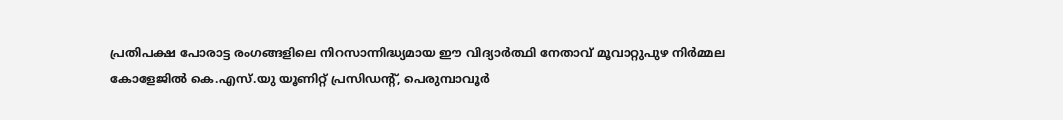പ്രതിപക്ഷ പോരാട്ട രംഗങ്ങളിലെ നിറസാന്നിദ്ധ്യമായ ഈ വിദ്യാർത്ഥി നേതാവ് മൂവാറ്റുപുഴ നിർമ്മല കോളേജിൽ കെ.എസ്.യു യൂണിറ്റ് പ്രസിഡൻ്റ്, പെരുമ്പാവൂർ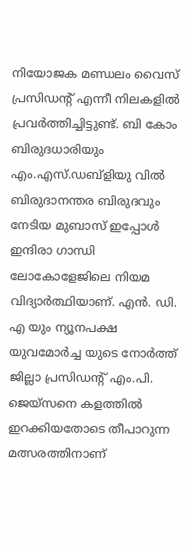നിയോജക മണ്ഡലം വൈസ് പ്രസിഡൻ്റ് എന്നീ നിലകളിൽ പ്രവർത്തിച്ചിട്ടുണ്ട്. ബി കോം ബിരുദധാരിയും എം.എസ്.ഡബ്ളിയു വിൽ ബിരുദാനന്തര ബിരുദവും നേടിയ മുബാസ് ഇപ്പോൾ ഇന്ദിരാ ഗാന്ധി ലോകോളേജിലെ നിയമ വിദ്യാർത്ഥിയാണ്. എൻ. ഡി. എ യും ന്യൂനപക്ഷ യുവമോർച്ച യുടെ നോർത്ത് ജില്ലാ പ്രസിഡൻ്റ് എം.പി. ജെയ്സനെ കളത്തിൽ ഇറക്കിയതോടെ തീപാറുന്ന മത്സരത്തിനാണ്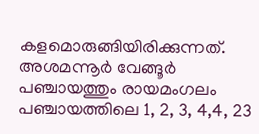കളമൊരുങ്ങിയിരിക്കുന്നത്.
അശമന്നൂർ വേങ്ങൂർ പഞ്ചായത്തും രായമംഗലം പഞ്ചായത്തിലെ 1, 2, 3, 4,4, 23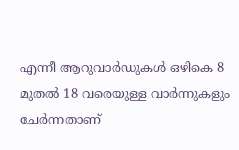എന്നീ ആറുവാർഡുകൾ ഒഴികെ 8 മുതൽ 18 വരെയുള്ള വാർന്നുകളും ചേർന്നതാണ്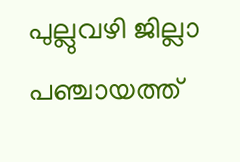പുല്ലുവഴി ജില്ലാ പഞ്ചായത്ത്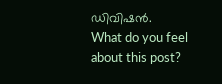ഡിവിഷൻ.
What do you feel about this post?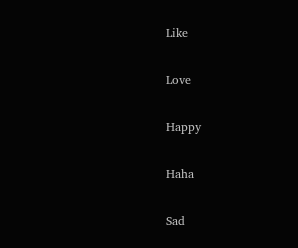Like

Love

Happy

Haha

Sad